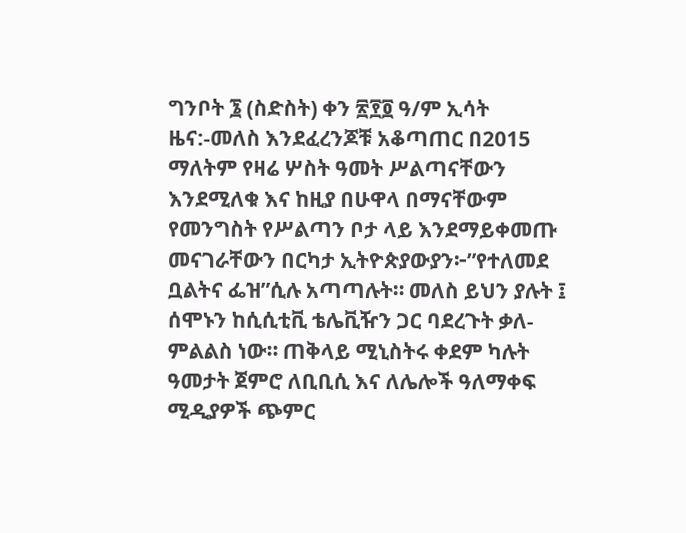ግንቦት ፮ (ስድስት) ቀን ፳፻፬ ዓ/ም ኢሳት ዜና:-መለስ እንደፈረንጆቹ አቆጣጠር በ2015 ማለትም የዛሬ ሦስት ዓመት ሥልጣናቸውን እንደሚለቁ እና ከዚያ በሁዋላ በማናቸውም የመንግስት የሥልጣን ቦታ ላይ እንደማይቀመጡ መናገራቸውን በርካታ ኢትዮጵያውያን፦”የተለመደ ቧልትና ፌዝ”ሲሉ አጣጣሉት። መለስ ይህን ያሉት ፤ ሰሞኑን ከሲሲቲቪ ቴሌቪዥን ጋር ባደረጉት ቃለ-ምልልስ ነው። ጠቅላይ ሚኒስትሩ ቀደም ካሉት ዓመታት ጀምሮ ለቢቢሲ እና ለሌሎች ዓለማቀፍ ሚዲያዎች ጭምር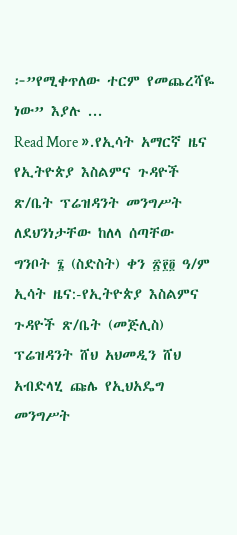፦”የሚቀጥለው ተርም የመጨረሻዬ ነው” እያሉ ...
Read More ».የኢሳት አማርኛ ዜና
የኢትዮጵያ እስልምና ጉዳዮች ጽ/ቤት ፕሬዝዳንት መንግሥት ለደህንነታቸው ከለላ ሰጣቸው
ግንቦት ፮ (ስድስት) ቀን ፳፻፬ ዓ/ም ኢሳት ዜና:-የኢትዮጵያ እስልምና ጉዳዮች ጽ/ቤት (መጅሊስ) ፕሬዝዳንት ሸህ አህመዲን ሸህ አብድላሂ ጩሌ የኢህአዴግ መንግሥት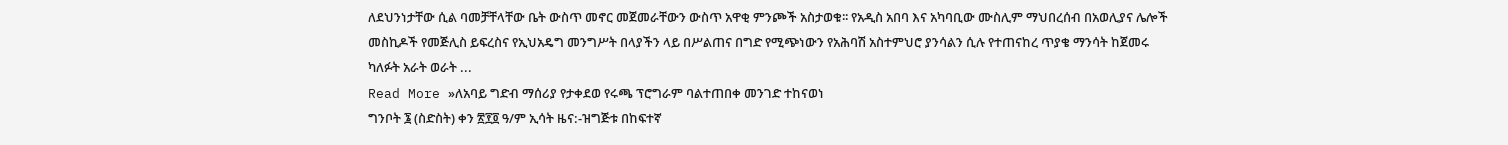ለደህንነታቸው ሲል ባመቻቸላቸው ቤት ውስጥ መኖር መጀመራቸውን ውስጥ አዋቂ ምንጮች አስታወቁ፡፡ የአዲስ አበባ እና አካባቢው ሙስሊም ማህበረሰብ በአወሊያና ሌሎች መስኪዶች የመጅሊስ ይፍረስና የኢህአዴግ መንግሥት በላያችን ላይ በሥልጠና በግድ የሚጭነውን የአሕባሽ አስተምህሮ ያንሳልን ሲሉ የተጠናከረ ጥያቄ ማንሳት ከጀመሩ ካለፉት አራት ወራት ...
Read More »ለአባይ ግድብ ማሰሪያ የታቀደወ የሩጫ ፕሮግራም ባልተጠበቀ መንገድ ተከናወነ
ግንቦት ፮ (ስድስት) ቀን ፳፻፬ ዓ/ም ኢሳት ዜና:-ዝግጅቱ በከፍተኛ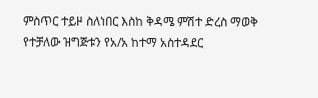ምስጥር ተይዞ ስለነበር እስከ ቅዳሜ ምሽተ ድረስ ማወቅ የተቻለው ዝግጅቱን የአ/አ ከተማ አስተዳደር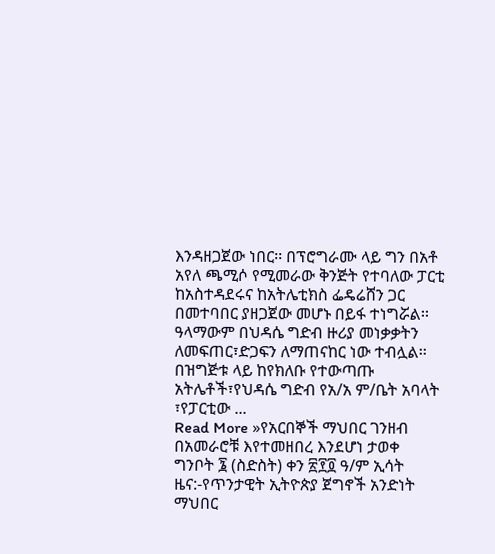እንዳዘጋጀው ነበር፡፡ በፕሮግራሙ ላይ ግን በአቶ አየለ ጫሚሶ የሚመራው ቅንጅት የተባለው ፓርቲ ከአስተዳደሩና ከአትሌቲክስ ፌዴሬሸን ጋር በመተባበር ያዘጋጀው መሆኑ በይፋ ተነግሯል፡፡ዓላማውም በህዳሴ ግድብ ዙሪያ መነቃቃትን ለመፍጠር፣ድጋፍን ለማጠናከር ነው ተብሏል፡፡በዝግጅቱ ላይ ከየክለቡ የተውጣጡ አትሌቶች፣የህዳሴ ግድብ የአ/አ ም/ቤት አባላት ፣የፓርቲው ...
Read More »የአርበኞች ማህበር ገንዘብ በአመራሮቹ እየተመዘበረ እንደሆነ ታወቀ
ግንቦት ፮ (ስድስት) ቀን ፳፻፬ ዓ/ም ኢሳት ዜና:-የጥንታዊት ኢትዮጵያ ጀግኖች አንድነት ማህበር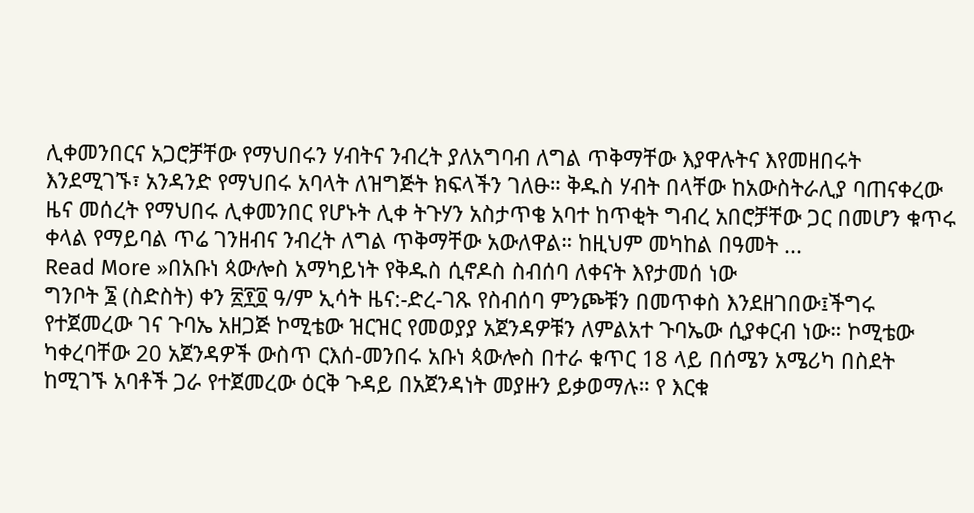ሊቀመንበርና አጋሮቻቸው የማህበሩን ሃብትና ንብረት ያለአግባብ ለግል ጥቅማቸው እያዋሉትና እየመዘበሩት እንደሚገኙ፣ አንዳንድ የማህበሩ አባላት ለዝግጅት ክፍላችን ገለፁ። ቅዱስ ሃብት በላቸው ከአውስትራሊያ ባጠናቀረው ዜና መሰረት የማህበሩ ሊቀመንበር የሆኑት ሊቀ ትጉሃን አስታጥቄ አባተ ከጥቂት ግብረ አበሮቻቸው ጋር በመሆን ቁጥሩ ቀላል የማይባል ጥሬ ገንዘብና ንብረት ለግል ጥቅማቸው አውለዋል። ከዚህም መካከል በዓመት ...
Read More »በአቡነ ጳውሎስ አማካይነት የቅዱስ ሲኖዶስ ስብሰባ ለቀናት እየታመሰ ነው
ግንቦት ፮ (ስድስት) ቀን ፳፻፬ ዓ/ም ኢሳት ዜና:-ድረ-ገጹ የስብሰባ ምንጮቹን በመጥቀስ እንደዘገበው፤ችግሩ የተጀመረው ገና ጉባኤ አዘጋጅ ኮሚቴው ዝርዝር የመወያያ አጀንዳዎቹን ለምልአተ ጉባኤው ሲያቀርብ ነው። ኮሚቴው ካቀረባቸው 20 አጀንዳዎች ውስጥ ርእሰ-መንበሩ አቡነ ጳውሎስ በተራ ቁጥር 18 ላይ በሰሜን አሜሪካ በስደት ከሚገኙ አባቶች ጋራ የተጀመረው ዕርቅ ጉዳይ በአጀንዳነት መያዙን ይቃወማሉ። የ እርቁ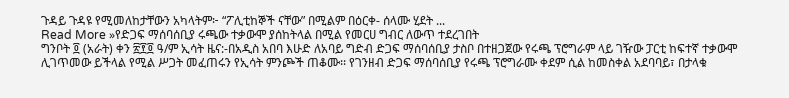ጉዳይ ጉዳዩ የሚመለከታቸውን አካላትም፦ “ፖሊቲከኞች ናቸው” በሚልም በዕርቀ- ሰላሙ ሂደት ...
Read More »የድጋፍ ማሰባሰቢያ ሩጫው ተቃውሞ ያሰከትላል በሚል የመርሀ ግብር ለውጥ ተደረገበት
ግንቦት ፬ (አራት) ቀን ፳፻፬ ዓ/ም ኢሳት ዜና:-በአዲስ አበባ እሁድ ለአባይ ግድብ ድጋፍ ማሰባሰቢያ ታስቦ በተዘጋጀው የሩጫ ፕሮግራም ላይ ገዥው ፓርቲ ከፍተኛ ተቃውሞ ሊገጥመው ይችላል የሚል ሥጋት መፈጠሩን የኢሳት ምንጮች ጠቆሙ፡፡ የገንዘብ ድጋፍ ማሰባሰቢያ የሩጫ ፕሮግራሙ ቀደም ሲል ከመስቀል አደባባይ፣ በታላቁ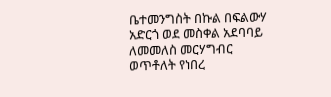ቤተመንግስት በኩል በፍልውሃ አድርጎ ወደ መስቀል አደባባይ ለመመለስ መርሃግብር ወጥቶለት የነበረ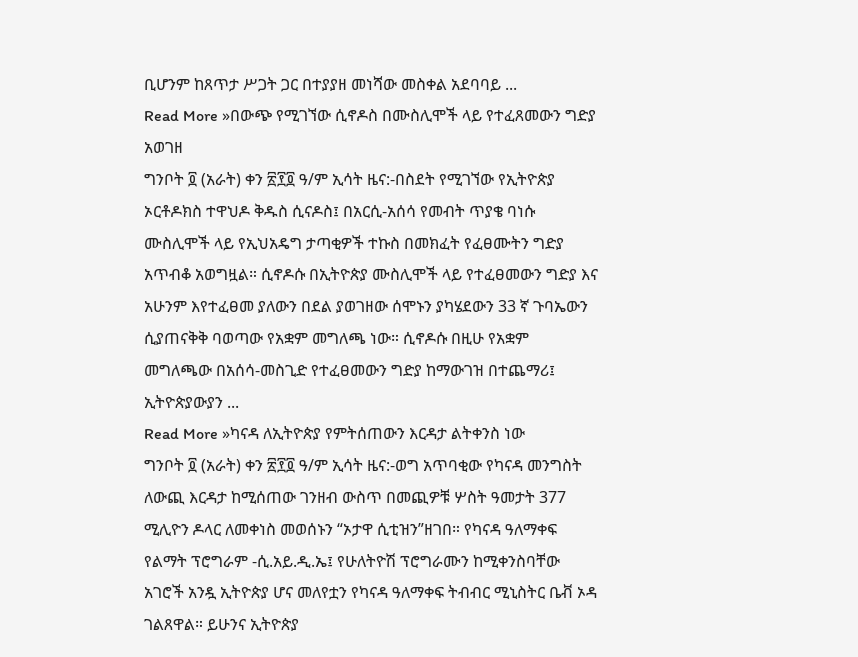ቢሆንም ከጸጥታ ሥጋት ጋር በተያያዘ መነሻው መስቀል አደባባይ ...
Read More »በውጭ የሚገኘው ሲኖዶስ በሙስሊሞች ላይ የተፈጸመውን ግድያ አወገዘ
ግንቦት ፬ (አራት) ቀን ፳፻፬ ዓ/ም ኢሳት ዜና:-በስደት የሚገኘው የኢትዮጵያ ኦርቶዶክስ ተዋህዶ ቅዱስ ሲናዶስ፤ በአርሲ-አሰሳ የመብት ጥያቄ ባነሱ ሙስሊሞች ላይ የኢህአዴግ ታጣቂዎች ተኩስ በመክፈት የፈፀሙትን ግድያ አጥብቆ አወግዟል። ሲኖዶሱ በኢትዮጵያ ሙስሊሞች ላይ የተፈፀመውን ግድያ እና አሁንም እየተፈፀመ ያለውን በደል ያወገዘው ሰሞኑን ያካሄደውን 33 ኛ ጉባኤውን ሲያጠናቅቅ ባወጣው የአቋም መግለጫ ነው። ሲኖዶሱ በዚሁ የአቋም መግለጫው በአሰሳ-መስጊድ የተፈፀመውን ግድያ ከማውገዝ በተጨማሪ፤ ኢትዮጵያውያን ...
Read More »ካናዳ ለኢትዮጵያ የምትሰጠውን እርዳታ ልትቀንስ ነው
ግንቦት ፬ (አራት) ቀን ፳፻፬ ዓ/ም ኢሳት ዜና:-ወግ አጥባቂው የካናዳ መንግስት ለውጪ እርዳታ ከሚሰጠው ገንዘብ ውስጥ በመጪዎቹ ሦስት ዓመታት 377 ሚሊዮን ዶላር ለመቀነስ መወሰኑን “ኦታዋ ሲቲዝን”ዘገበ። የካናዳ ዓለማቀፍ የልማት ፕሮግራም -ሲ.አይ.ዲ.ኤ፤ የሁለትዮሽ ፕሮግራሙን ከሚቀንስባቸው አገሮች አንዷ ኢትዮጵያ ሆና መለየቷን የካናዳ ዓለማቀፍ ትብብር ሚኒስትር ቤቭ ኦዳ ገልጸዋል። ይሁንና ኢትዮጵያ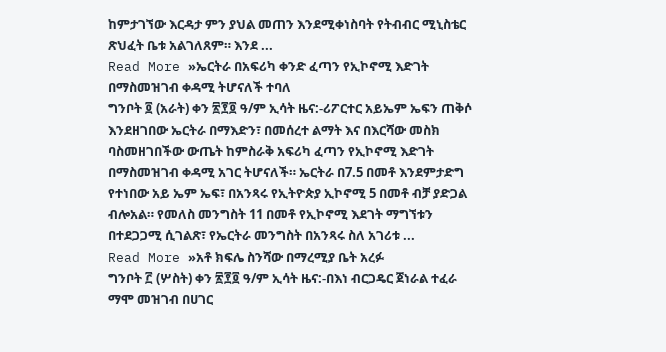ከምታገኘው እርዳታ ምን ያህል መጠን እንደሚቀነስባት የትብብር ሚኒስቴር ጽህፈት ቤቱ አልገለጸም። እንደ ...
Read More »ኤርትራ በአፍሪካ ቀንድ ፈጣን የኢኮኖሚ እድገት በማስመዝገብ ቀዳሚ ትሆናለች ተባለ
ግንቦት ፬ (አራት) ቀን ፳፻፬ ዓ/ም ኢሳት ዜና:-ሪፖርተር አይኤም ኤፍን ጠቅሶ እንደዘገበው ኤርትራ በማእድን፣ በመሰረተ ልማት እና በእርሻው መስክ ባስመዘገበችው ውጤት ከምስራቅ አፍሪካ ፈጣን የኢኮኖሚ እድገት በማስመዝገብ ቀዳሚ አገር ትሆናለች። ኤርትራ በ7.5 በመቶ እንደምታድግ የተነበው አይ ኤም ኤፍ፣ በአንጻሩ የኢትዮጵያ ኢኮኖሚ 5 በመቶ ብቻ ያድጋል ብሎአል። የመለስ መንግስት 11 በመቶ የኢኮኖሚ እደገት ማግኘቱን በተደጋጋሚ ሲገልጽ፣ የኤርትራ መንግስት በአንጻሩ ስለ አገሪቱ ...
Read More »አቶ ክፍሌ ስንሻው በማረሚያ ቤት አረፉ
ግንቦት ፫ (ሦስት) ቀን ፳፻፬ ዓ/ም ኢሳት ዜና:-በእነ ብርጋዴር ጀነራል ተፈራ ማሞ መዝገብ በሀገር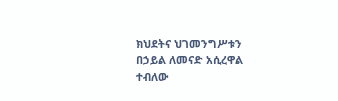ክህደትና ህገመንግሥቱን በኃይል ለመናድ አሲረዋል ተብለው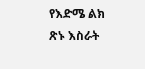የእድሜ ልክ ጽኑ እስራት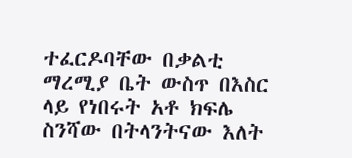ተፈርዶባቸው በቃልቲ ማረሚያ ቤት ውስጥ በእስር ላይ የነበሩት አቶ ክፍሌ ስንሻው በትላንትናው እለት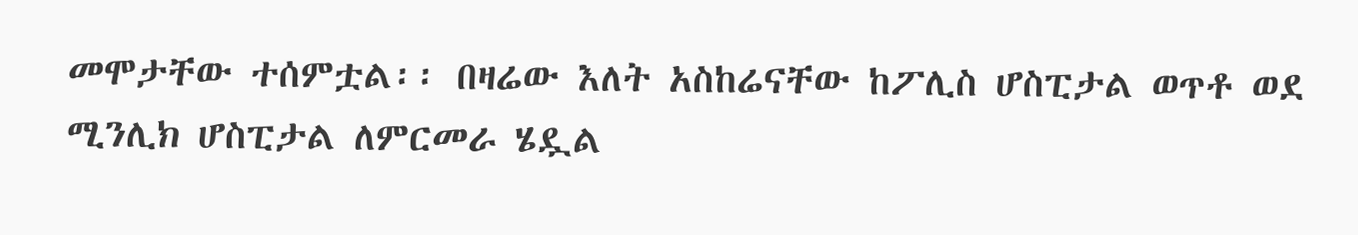መሞታቸው ተሰምቷል፡፡ በዛሬው እለት አስከሬናቸው ከፖሊስ ሆስፒታል ወጥቶ ወደ ሚንሊክ ሆስፒታል ለምርመራ ሄዷል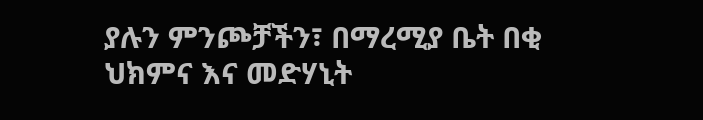ያሉን ምንጮቻችን፣ በማረሚያ ቤት በቂ ህክምና እና መድሃኒት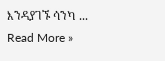እንዳያገኙ ሳንካ ...
Read More »